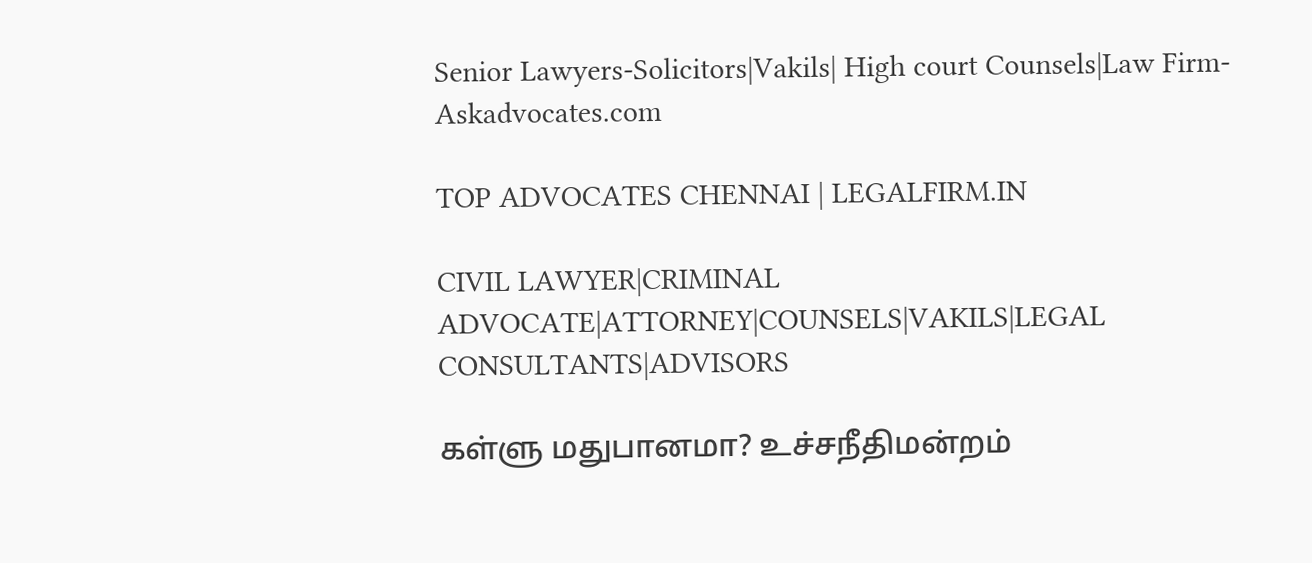Senior Lawyers-Solicitors|Vakils| High court Counsels|Law Firm-Askadvocates.com

TOP ADVOCATES CHENNAI | LEGALFIRM.IN

CIVIL LAWYER|CRIMINAL ADVOCATE|ATTORNEY|COUNSELS|VAKILS|LEGAL CONSULTANTS|ADVISORS

கள்ளு மதுபானமா? உச்சநீதிமன்றம்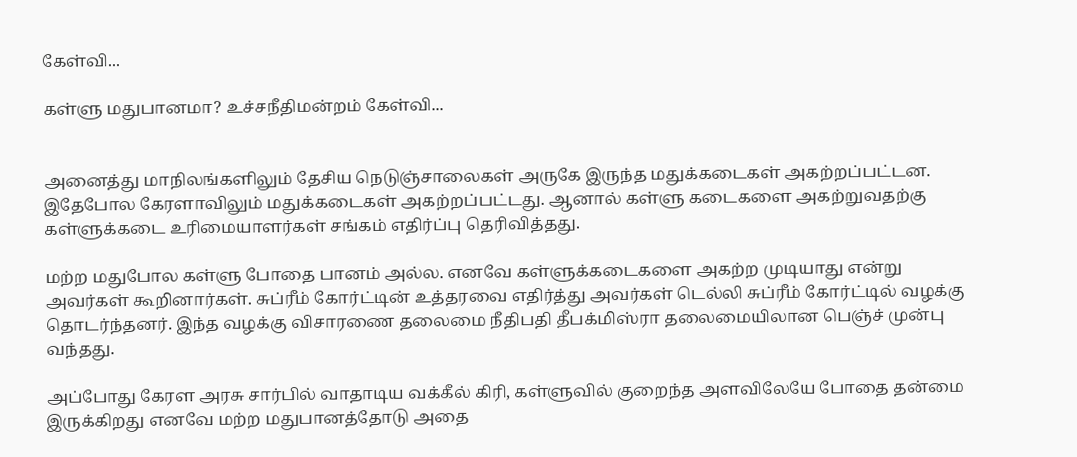கேள்வி...

கள்ளு மதுபானமா? உச்சநீதிமன்றம் கேள்வி...


அனைத்து மாநிலங்களிலும் தேசிய நெடுஞ்சாலைகள் அருகே இருந்த மதுக்கடைகள் அகற்றப்பட்டன. இதேபோல கேரளாவிலும் மதுக்கடைகள் அகற்றப்பட்டது. ஆனால் கள்ளு கடைகளை அகற்றுவதற்கு கள்ளுக்கடை உரிமையாளர்கள் சங்கம் எதிர்ப்பு தெரிவித்தது.

மற்ற மதுபோல கள்ளு போதை பானம் அல்ல. எனவே கள்ளுக்கடைகளை அகற்ற முடியாது என்று அவர்கள் கூறினார்கள். சுப்ரீம் கோர்ட்டின் உத்தரவை எதிர்த்து அவர்கள் டெல்லி சுப்ரீம் கோர்ட்டில் வழக்கு தொடர்ந்தனர். இந்த வழக்கு விசாரணை தலைமை நீதிபதி தீபக்மிஸ்ரா தலைமையிலான பெஞ்ச் முன்பு வந்தது.

அப்போது கேரள அரசு சார்பில் வாதாடிய வக்கீல் கிரி, கள்ளுவில் குறைந்த அளவிலேயே போதை தன்மை இருக்கிறது எனவே மற்ற மதுபானத்தோடு அதை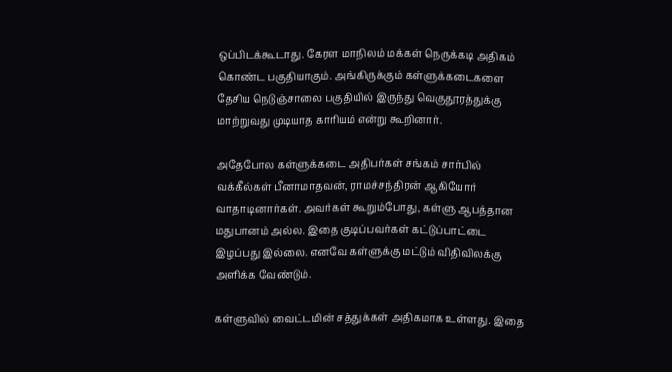ஒப்பிடக்கூடாது. கேரள மாநிலம் மக்கள் நெருக்கடி அதிகம் கொண்ட பகுதியாகும். அங்கிருக்கும் கள்ளுக்கடைகளை தேசிய நெடுஞ்சாலை பகுதியில் இருந்து வெகுதூரத்துக்கு மாற்றுவது முடியாத காரியம் என்று கூறினார்.

அதேபோல கள்ளுக்கடை அதிபர்கள் சங்கம் சார்பில் வக்கீல்கள் பீனாமாதவன், ராமச்சந்திரன் ஆகியோர் வாதாடினார்கள். அவர்கள் கூறும்போது, கள்ளு ஆபத்தான மதுபானம் அல்ல. இதை குடிப்பவர்கள் கட்டுப்பாட்டை இழப்பது இல்லை. எனவே கள்ளுக்கு மட்டும் விதிவிலக்கு அளிக்க வேண்டும்.

கள்ளுவில் வைட்டமின் சத்துக்கள் அதிகமாக உள்ளது. இதை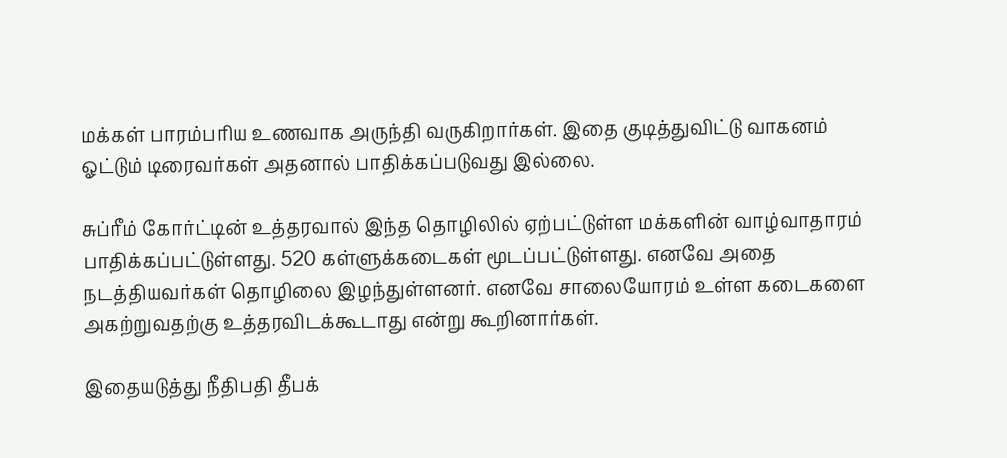மக்கள் பாரம்பரிய உணவாக அருந்தி வருகிறார்கள். இதை குடித்துவிட்டு வாகனம் ஓட்டும் டிரைவர்கள் அதனால் பாதிக்கப்படுவது இல்லை.

சுப்ரீம் கோர்ட்டின் உத்தரவால் இந்த தொழிலில் ஏற்பட்டுள்ள மக்களின் வாழ்வாதாரம் பாதிக்கப்பட்டுள்ளது. 520 கள்ளுக்கடைகள் மூடப்பட்டுள்ளது. எனவே அதை நடத்தியவர்கள் தொழிலை இழந்துள்ளனர். எனவே சாலையோரம் உள்ள கடைகளை அகற்றுவதற்கு உத்தரவிடக்கூடாது என்று கூறினார்கள்.

இதையடுத்து நீதிபதி தீபக்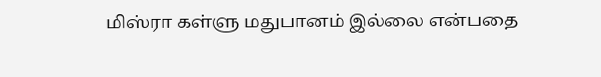மிஸ்ரா கள்ளு மதுபானம் இல்லை என்பதை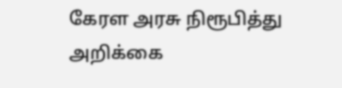கேரள அரசு நிரூபித்து அறிக்கை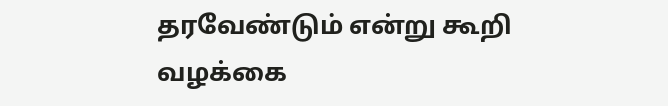தரவேண்டும் என்று கூறி வழக்கை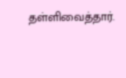தள்ளிவைத்தார்.